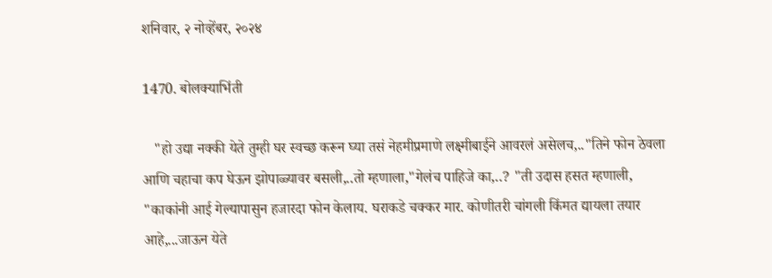शनिवार, २ नोव्हेंबर, २०२४

1470. बोलक्याभिंती

   "हो उद्या नक्की येते तुम्ही घर स्वच्छ करून घ्या तसं नेहमीप्रमाणे लक्ष्मीबाईने आवरलं असेलच,.."तिने फोन ठेवला आणि चहाचा कप घेऊन झोपाळ्यावर बसली,..तो म्हणाला,"गेलंच पाहिजे का,..? "ती उदास हसत म्हणाली, "काकांनी आई गेल्यापासुन हजारदा फोन केलाय. घराकडे चक्कर मार. कोणीतरी चांगली किंमत द्यायला तयार आहे,...जाऊन येते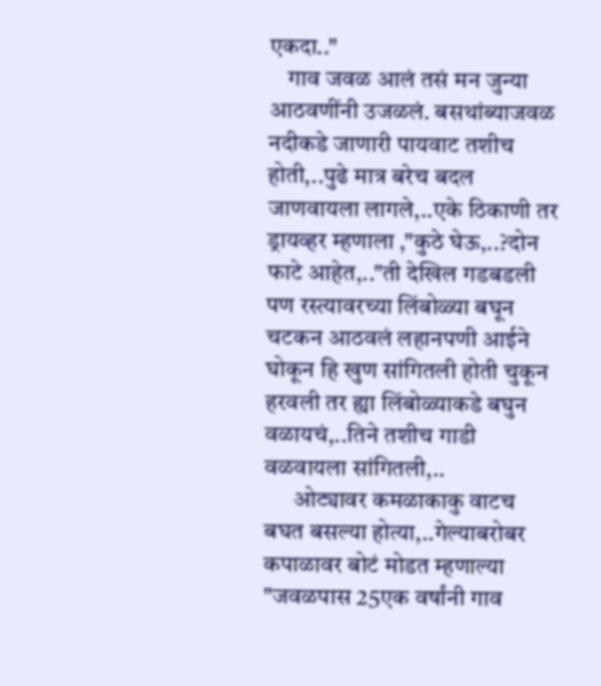एकदा.."
    गाव जवळ आलं तसं मन जुन्या आठवणींनी उजळलं. बसथांब्याजवळ नदीकडे जाणारी पायवाट तशीच होती,..पुढे मात्र बरेच बदल जाणवायला लागले,..एके ठिकाणी तर ड्रायव्हर म्हणाला ,"कुठे घेऊ,..?दोन फाटे आहेत,.."ती देखिल गडबडली पण रस्त्यावरच्या लिंबोळ्या बघून चटकन आठवलं लहानपणी आईने घोकून हि खुण सांगितली होती चुकून हरवली तर ह्या लिंबोळ्याकडे बघुन वळायचं,..तिने तशीच गाडी वळवायला सांगितली,..
      ओट्यावर कमळाकाकु वाटच बघत बसल्या होत्या,..गेल्याबरोबर कपाळावर बोटं मोडत म्हणाल्या "जवळपास 25एक वर्षांनी गाव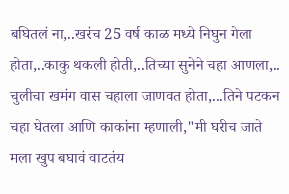बघितलं ना,..खरंच 25 वर्ष काळ मध्ये निघुन गेला होता,..काकु थकली होती,..तिच्या सुनेने चहा आणला,.. चुलीचा खमंग वास चहाला जाणवत होता,...तिने पटकन चहा घेतला आणि काकांना म्हणाली,"मी घरीच जाते मला खुप बघावं वाटतंय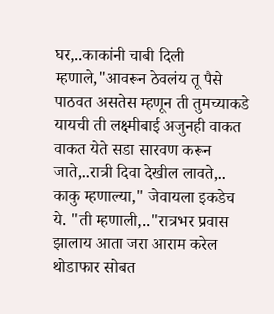घर,..काकांनी चाबी दिली म्हणाले,"आवरून ठेवलंय तू पैसे पाठवत असतेस म्हणून ती तुमच्याकडे यायची ती लक्ष्मीबाई अजुनही वाकत वाकत येते सडा सारवण करून जाते,..रात्री दिवा देखील लावते,..
काकु म्हणाल्या," जेवायला इकडेच ये. "ती म्हणाली,.."रात्रभर प्रवास झालाय आता जरा आराम करेल थोडाफार सोबत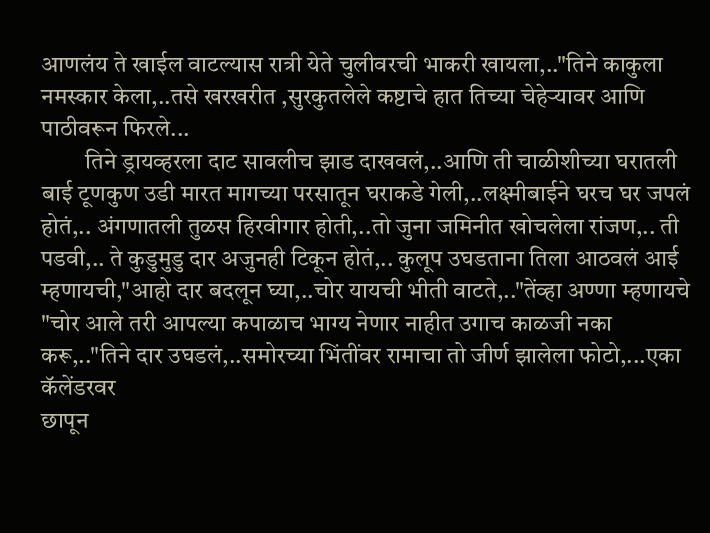आणलंय ते खाईल वाटल्यास रात्री येते चुलीवरची भाकरी खायला,.."तिने काकुला नमस्कार केला,..तसे खरखरीत ,सुरकुतलेले कष्टाचे हात तिच्या चेहेऱ्यावर आणि पाठीवरून फिरले...
         तिने ड्रायव्हरला दाट सावलीच झाड दाखवलं,..आणि ती चाळीशीच्या घरातली बाई टूणकुण उडी मारत मागच्या परसातून घराकडे गेली,..लक्ष्मीबाईने घरच घर जपलं होतं,.. अंगणातली तुळस हिरवीगार होती,..तो जुना जमिनीत खोचलेला रांजण,.. ती पडवी,.. ते कुडुमुडु दार अजुनही टिकून होतं,.. कुलूप उघडताना तिला आठवलं आई म्हणायची,"आहो दार बदलून घ्या,..चोर यायची भीती वाटते,.."तेंव्हा अण्णा म्हणायचे "चोर आले तरी आपल्या कपाळाच भाग्य नेणार नाहीत उगाच काळजी नका करू,.."तिने दार उघडलं,..समोरच्या भिंतींवर रामाचा तो जीर्ण झालेला फोटो,...एका कॅलेंडरवर
छापून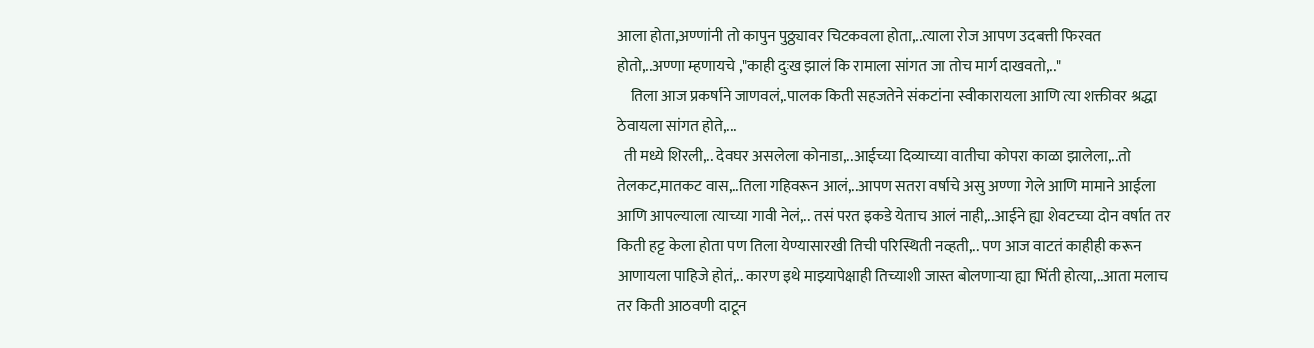आला होता,अण्णांनी तो कापुन पुठ्ठ्यावर चिटकवला होता,..त्याला रोज आपण उदबत्ती फिरवत होतो,..अण्णा म्हणायचे ,"काही दुःख झालं कि रामाला सांगत जा तोच मार्ग दाखवतो,.."
    तिला आज प्रकर्षाने जाणवलं,.पालक किती सहजतेने संकटांना स्वीकारायला आणि त्या शक्तीवर श्रद्धा ठेवायला सांगत होते,...
  ती मध्ये शिरली,.. देवघर असलेला कोनाडा,..आईच्या दिव्याच्या वातीचा कोपरा काळा झालेला,..तो तेलकट,मातकट वास,..तिला गहिवरून आलं,..आपण सतरा वर्षाचे असु अण्णा गेले आणि मामाने आईला आणि आपल्याला त्याच्या गावी नेलं,.. तसं परत इकडे येताच आलं नाही,..आईने ह्या शेवटच्या दोन वर्षात तर किती हट्ट केला होता पण तिला येण्यासारखी तिची परिस्थिती नव्हती,.. पण आज वाटतं काहीही करून आणायला पाहिजे होतं,.. कारण इथे माझ्यापेक्षाही तिच्याशी जास्त बोलणाऱ्या ह्या भिंती होत्या,..आता मलाच तर किती आठवणी दाटून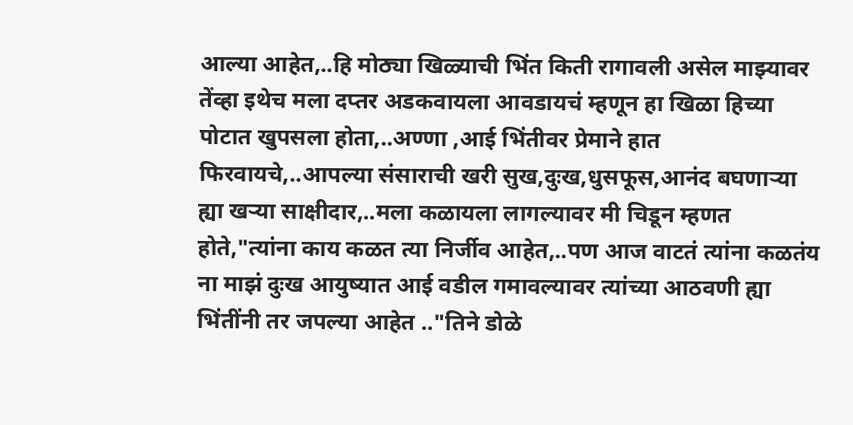आल्या आहेत,..हि मोठ्या खिळ्याची भिंत किती रागावली असेल माझ्यावर तेंव्हा इथेच मला दप्तर अडकवायला आवडायचं म्हणून हा खिळा हिच्या पोटात खुपसला होता,..अण्णा ,आई भिंतीवर प्रेमाने हात फिरवायचे,..आपल्या संसाराची खरी सुख,दुःख,धुसफूस,आनंद बघणाऱ्या ह्या खऱ्या साक्षीदार,..मला कळायला लागल्यावर मी चिडून म्हणत होते,"त्यांना काय कळत त्या निर्जीव आहेत,..पण आज वाटतं त्यांना कळतंय ना माझं दुःख आयुष्यात आई वडील गमावल्यावर त्यांच्या आठवणी ह्या भिंतींनी तर जपल्या आहेत .."तिने डोळे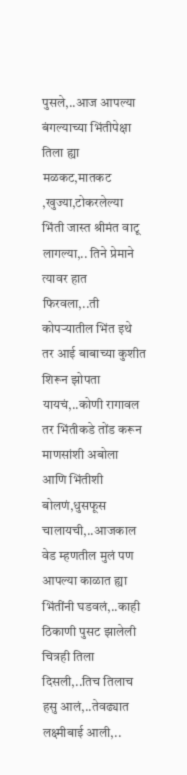पुसले,..आज आपल्या बंगल्याच्या भिंतीपेक्षा तिला ह्या मळकट,मातकट ,खुज्या,टोकरलेल्या भिंती जास्त श्रीमंत वाटू लागल्या,.. तिने प्रेमाने त्यावर हात फिरवला,..ती कोपऱ्यातील भिंत इथे तर आई बाबाच्या कुशीत शिरून झोपता यायचं,..कोणी रागावल तर भिंतीकडे तोंड करून माणसांशी अबोला आणि भिंतीशी बोलणं,धुसफूस चालायची,..आजकाल वेड म्हणतील मुलं पण आपल्या काळात ह्या भिंतींनी घडवलं,..काही ठिकाणी पुसट झालेली चित्रही तिला दिसली,..तिच तिलाच हसु आलं,..तेवढ्यात लक्ष्मीबाई आली,..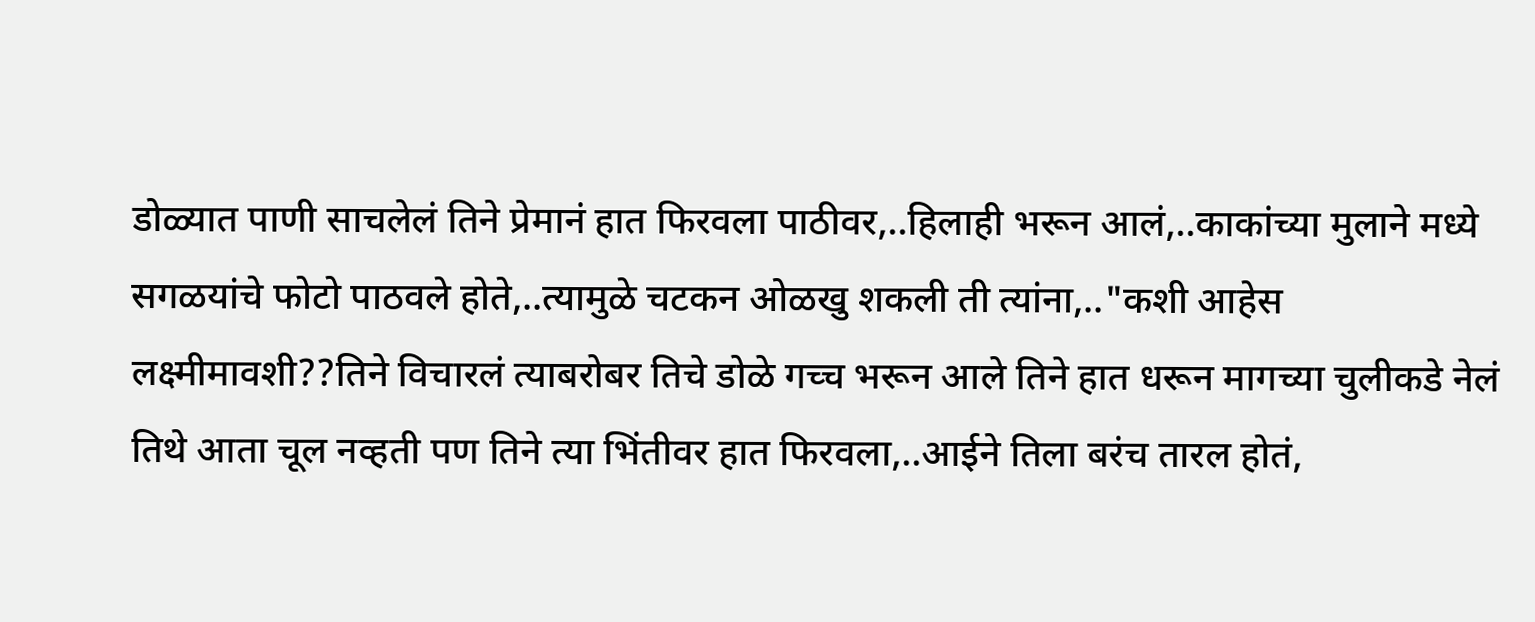डोळ्यात पाणी साचलेलं तिने प्रेमानं हात फिरवला पाठीवर,..हिलाही भरून आलं,..काकांच्या मुलाने मध्ये सगळयांचे फोटो पाठवले होते,..त्यामुळे चटकन ओळखु शकली ती त्यांना,.."कशी आहेस लक्ष्मीमावशी??तिने विचारलं त्याबरोबर तिचे डोळे गच्च भरून आले तिने हात धरून मागच्या चुलीकडे नेलं तिथे आता चूल नव्हती पण तिने त्या भिंतीवर हात फिरवला,..आईने तिला बरंच तारल होतं,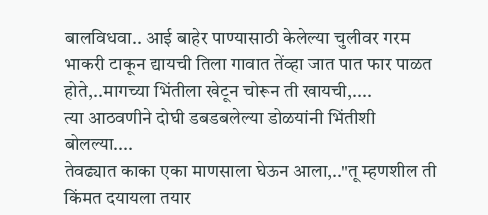बालविधवा.. आई बाहेर पाण्यासाठी केलेल्या चुलीवर गरम भाकरी टाकून द्यायची तिला गावात तेंव्हा जात पात फार पाळत होते,..मागच्या भिंतीला खेटून चोरून ती खायची,....
त्या आठवणीने दोघी डबडबलेल्या डोळयांनी भिंतीशी बोलल्या....
तेवढ्यात काका एका माणसाला घेऊन आला,.."तू म्हणशील ती किंमत दयायला तयार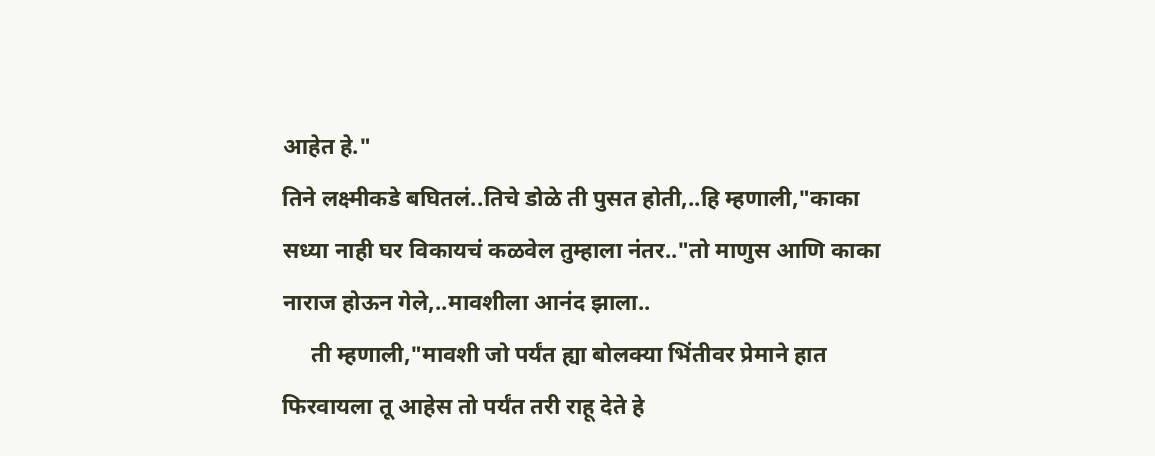आहेत हे."
तिने लक्ष्मीकडे बघितलं..तिचे डोळे ती पुसत होती,..हि म्हणाली,"काका सध्या नाही घर विकायचं कळवेल तुम्हाला नंतर.."तो माणुस आणि काका नाराज होऊन गेले,..मावशीला आनंद झाला..
     ती म्हणाली,"मावशी जो पर्यंत ह्या बोलक्या भिंतीवर प्रेमाने हात फिरवायला तू आहेस तो पर्यंत तरी राहू देते हे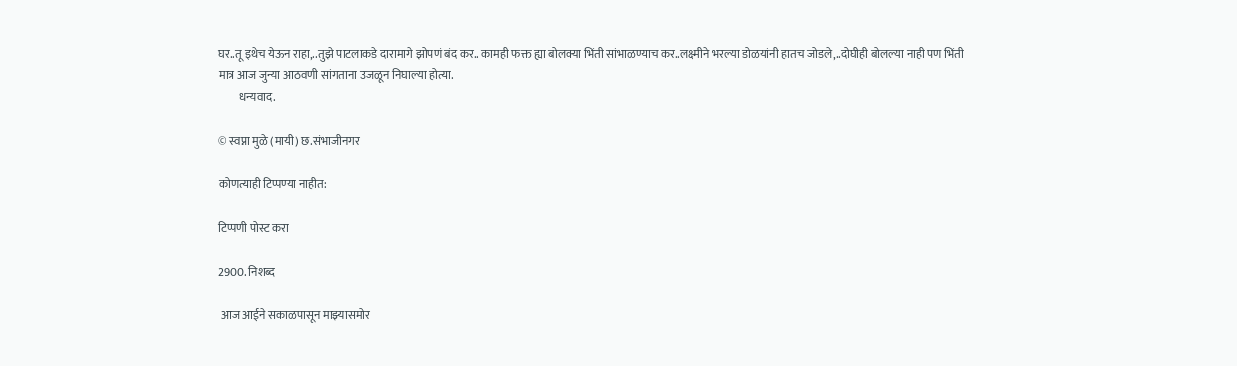घर..तू इथेच येऊन राहा,..तुझे पाटलाकडे दारामागे झोपणं बंद कर.. कामही फक्त ह्या बोलक्या भिंती सांभाळण्याच कर..लक्ष्मीने भरल्या डोळयांनी हातच जोडले,..दोघीही बोलल्या नाही पण भिंती मात्र आज जुन्या आठवणी सांगताना उजळून निघाल्या होत्या.
         धन्यवाद.

© स्वप्ना मुळे (मायी) छ.संभाजीनगर

कोणत्याही टिप्पण्‍या नाहीत:

टिप्पणी पोस्ट करा

2900. निशब्द

 आज आईने सकाळपासून माझ्यासमोर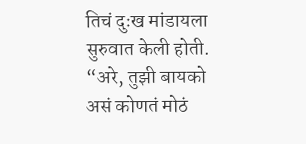तिचं दुःख मांडायला सुरुवात केली होती. “अरे, तुझी बायको असं कोणतं मोठं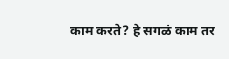काम करते? हे सगळं काम तर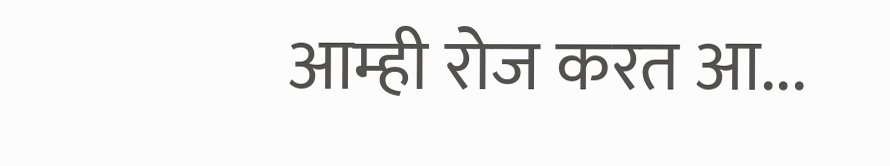आम्ही रोज करत आ...